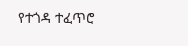የተጎዳ ተፈጥሮ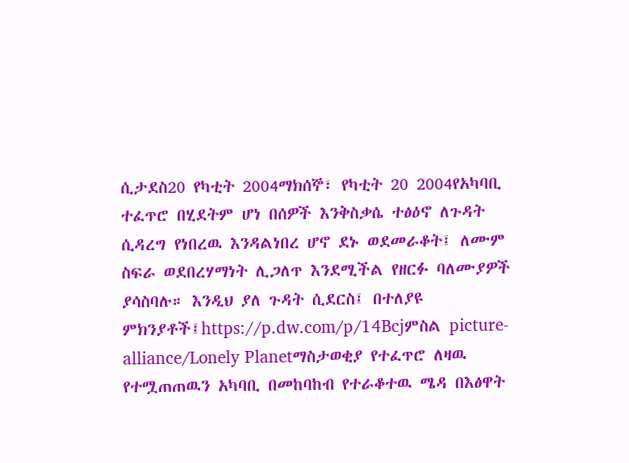ሲታደስ20 የካቲት 2004ማክሰኞ፣ የካቲት 20 2004የአካባቢ ተፈጥሮ በሂደትም ሆነ በሰዎች እንቅስቃሴ ተፅዕኖ ለጉዳት ሲዳረግ የነበረዉ እንዳልነበረ ሆኖ ደኑ ወደመራቆት፤ ለሙም ስፍራ ወደበረሃማነት ሊጋለጥ እንደሚችል የዘርፉ ባለሙያዎች ያሳስባሉ። እንዲህ ያለ ጉዳት ሲደርስ፤ በተለያዩ ምክንያቶች፤https://p.dw.com/p/14Bcjምስል picture-alliance/Lonely Planetማስታወቂያ የተፈጥሮ ለዛዉ የተሟጠጠዉን አካባቢ በመከባከብ የተራቆተዉ ሜዳ በእፅዋት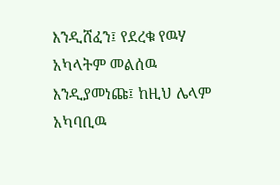እንዲሸፈን፤ የደረቁ የዉሃ አካላትም መልሰዉ እንዲያመነጩ፤ ከዚህ ሌላም አካባቢዉ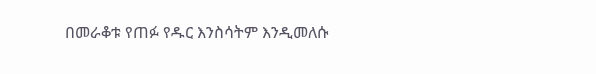በመራቆቱ የጠፉ የዱር እንስሳትም እንዲመለሱ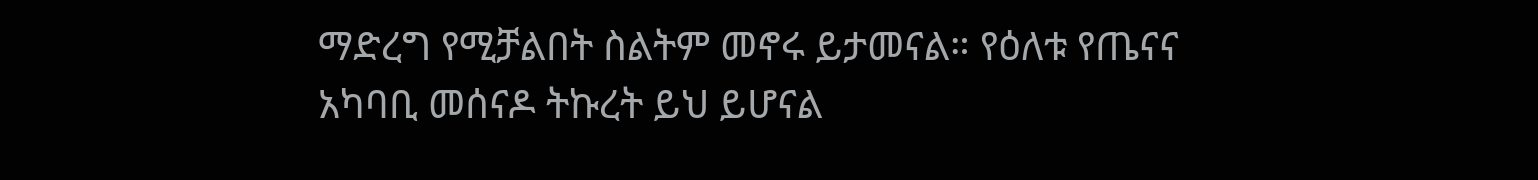ማድረግ የሚቻልበት ስልትም መኖሩ ይታመናል። የዕለቱ የጤናና አካባቢ መሰናዶ ትኩረት ይህ ይሆናል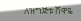ለዝግጅቱ ሸዋዬ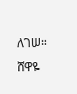ለገሠ። ሸዋዬ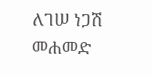ለገሠ ነጋሽ መሐመድ